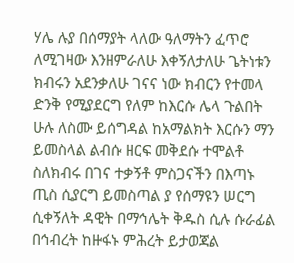ሃሌ ሉያ በሰማያት ላለው ዓለማትን ፈጥሮ ለሚገዛው እንዘምራለሁ እቀኝለታለሁ ጌትነቱን ክብሩን አደንቃለሁ ገናና ነው ክብርን የተመላ ድንቅ የሚያደርግ የለም ከእርሱ ሌላ ጉልበት ሁሉ ለስሙ ይሰግዳል ከአማልክት እርሱን ማን ይመስላል ልብሱ ዘርፍ መቅደሱ ተሞልቶ ስለክብሩ በገና ተቃኝቶ ምስጋናችን በእጣኑ ጢስ ሲያርግ ይመስጣል ያ የሰማዩን ሠርግ ሲቀኝለት ዳዊት በማኅሌት ቅዱስ ሲሉ ሱራፊል በኅብረት ከዙፋኑ ምሕረት ይታወጃል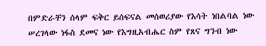በምድራቸን ሰላም ፍቅር ይሰፍናል መሰወሪያው የእሳት ነበልባል ነው ሠረገላው ነፋስ ደመና ነው የእግዚአብሔር ስም የጸና ግንብ ነው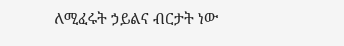ለሚፈሩት ኃይልና ብርታት ነው